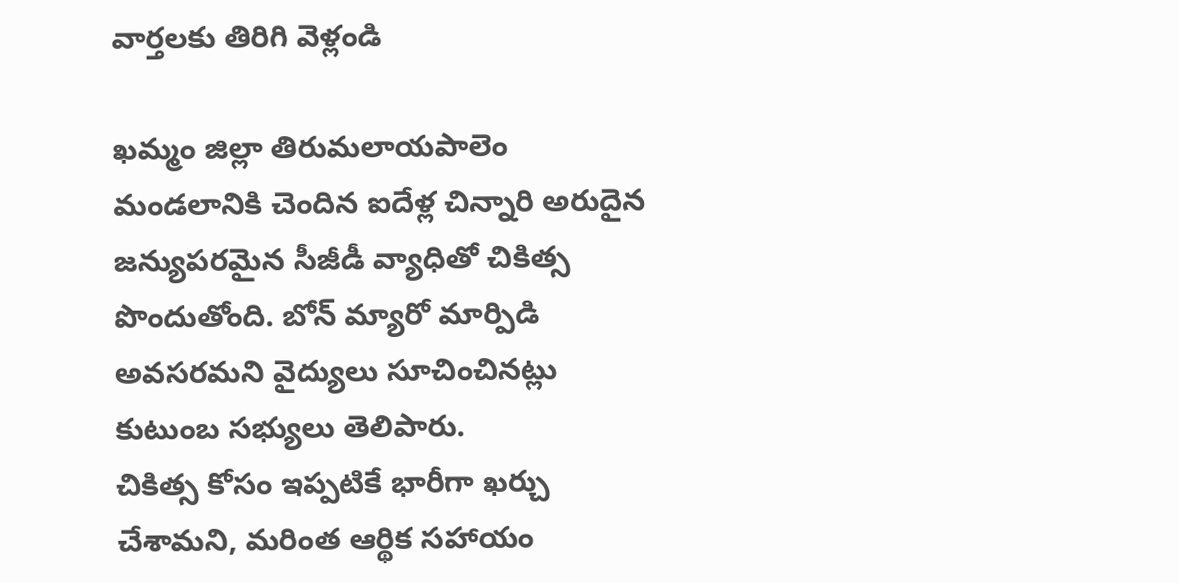వార్తలకు తిరిగి వెళ్లండి

ఖమ్మం జిల్లా తిరుమలాయపాలెం మండలానికి చెందిన ఐదేళ్ల చిన్నారి అరుదైన జన్యుపరమైన సీజీడీ వ్యాధితో చికిత్స పొందుతోంది. బోన్ మ్యారో మార్పిడి అవసరమని వైద్యులు సూచించినట్లు కుటుంబ సభ్యులు తెలిపారు.
చికిత్స కోసం ఇప్పటికే భారీగా ఖర్చు చేశామని, మరింత ఆర్థిక సహాయం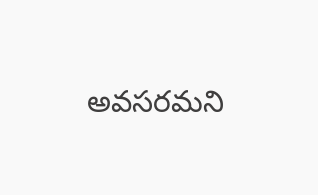అవసరమని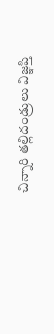చిన్నారి తల్లిదండ్రులు విజ్ఞప్తి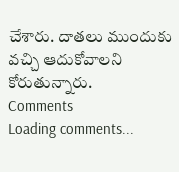చేశారు. దాతలు ముందుకు వచ్చి ఆదుకోవాలని కోరుతున్నారు.
Comments
Loading comments...